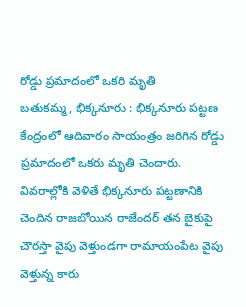రోడ్డు ప్రమాదంలో ఒకరి మృతి
బతుకమ్మ, భిక్కనూరు : భిక్కనూరు పట్టణ కేంద్రంలో ఆదివారం సాయంత్రం జరిగిన రోడ్డు ప్రమాదంలో ఒకరు మృతి చెందారు. వివరాల్లోకి వెళితే భిక్కనూరు పట్టణానికి చెందిన రాజబోయిన రాజేందర్ తన బైకుపై చౌరస్తా వైపు వెళ్తుండగా రామాయంపేట వైపు వెళ్తున్న కారు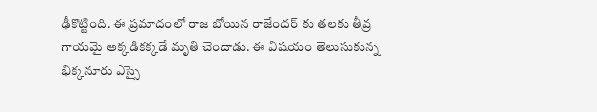ఢీకొట్టింది. ఈ ప్రమాదంలో రాజ బోయిన రాజేందర్ కు తలకు తీవ్ర గాయమై అక్కడికక్కడే మృతి చెందాడు. ఈ విషయం తెలుసుకున్న భిక్కనూరు ఎస్సై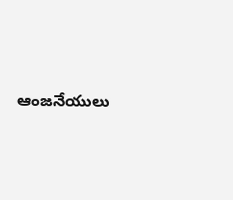ఆంజనేయులు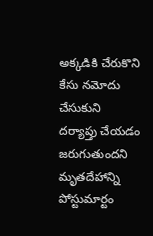అక్కడికి చేరుకొని కేసు నమోదు చేసుకుని దర్యాప్తు చేయడం జరుగుతుందని మృతదేహాన్ని పోస్టుమార్టం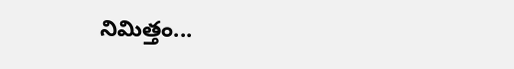నిమిత్తం...